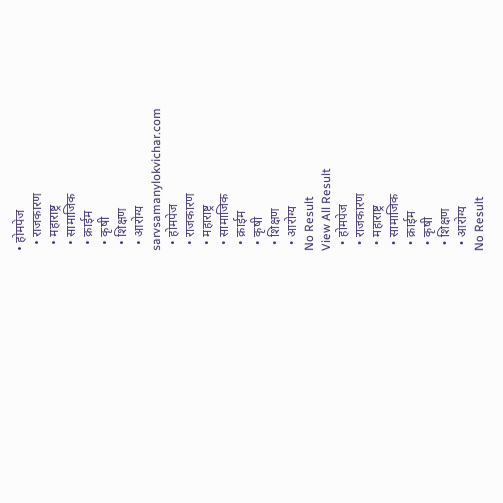• होमपेज
  • राजकारण
  • महाराष्ट्र
  • सामाजिक
  • क्राईम
  • कृषी
  • शिक्षण
  • आरोग्य
sarvsamanylokvichar.com
  • होमपेज
  • राजकारण
  • महाराष्ट्र
  • सामाजिक
  • क्राईम
  • कृषी
  • शिक्षण
  • आरोग्य
No Result
View All Result
  • होमपेज
  • राजकारण
  • महाराष्ट्र
  • सामाजिक
  • क्राईम
  • कृषी
  • शिक्षण
  • आरोग्य
No Result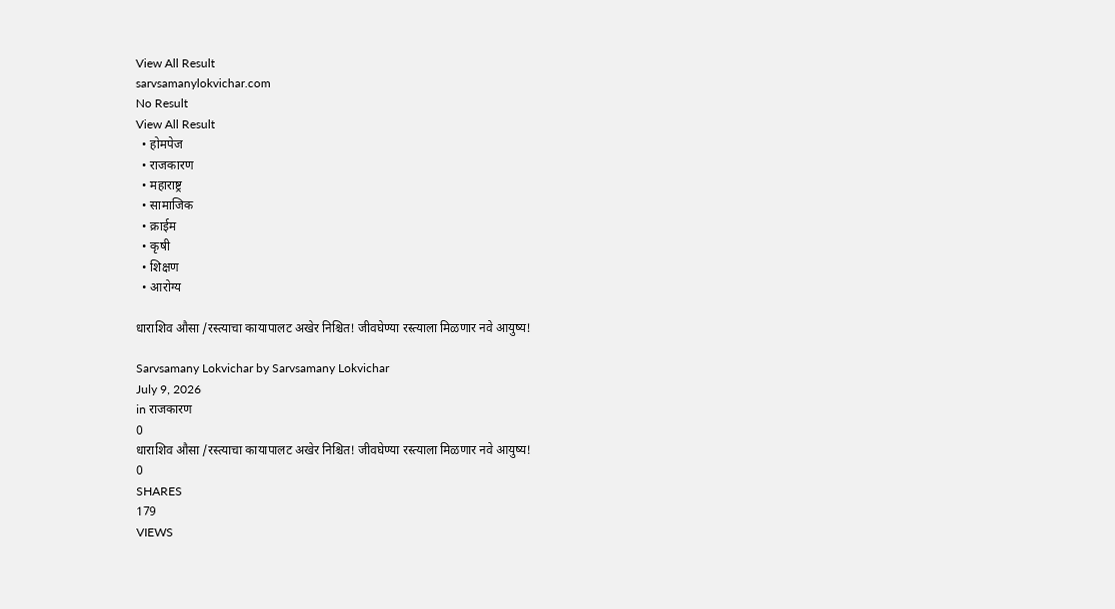View All Result
sarvsamanylokvichar.com
No Result
View All Result
  • होमपेज
  • राजकारण
  • महाराष्ट्र
  • सामाजिक
  • क्राईम
  • कृषी
  • शिक्षण
  • आरोग्य

धाराशिव औसा /रस्त्याचा कायापालट अखेर निश्चित! जीवघेण्या रस्त्याला मिळणार नवे आयुष्य!

Sarvsamany Lokvichar by Sarvsamany Lokvichar
July 9, 2026
in राजकारण
0
धाराशिव औसा /रस्त्याचा कायापालट अखेर निश्चित! जीवघेण्या रस्त्याला मिळणार नवे आयुष्य!
0
SHARES
179
VIEWS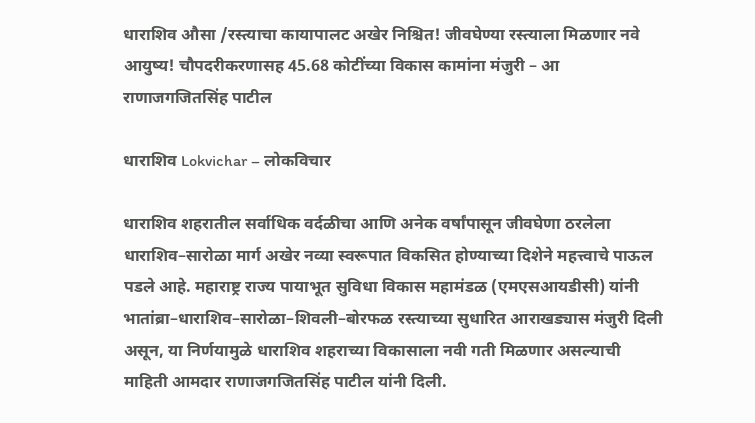धाराशिव औसा /रस्त्याचा कायापालट अखेर निश्चित! जीवघेण्या रस्त्याला मिळणार नवे आयुष्य! चौपदरीकरणासह 45.68 कोटींच्या विकास कामांना मंजुरी – आ राणाजगजितसिंह पाटील

धाराशिव Lokvichar – लोकविचार

धाराशिव शहरातील सर्वाधिक वर्दळीचा आणि अनेक वर्षांपासून जीवघेणा ठरलेला धाराशिव–सारोळा मार्ग अखेर नव्या स्वरूपात विकसित होण्याच्या दिशेने महत्त्वाचे पाऊल पडले आहे. महाराष्ट्र राज्य पायाभूत सुविधा विकास महामंडळ (एमएसआयडीसी) यांनी भातांब्रा–धाराशिव–सारोळा–शिवली–बोरफळ रस्त्याच्या सुधारित आराखड्यास मंजुरी दिली असून, या निर्णयामुळे धाराशिव शहराच्या विकासाला नवी गती मिळणार असल्याची माहिती आमदार राणाजगजितसिंह पाटील यांनी दिली.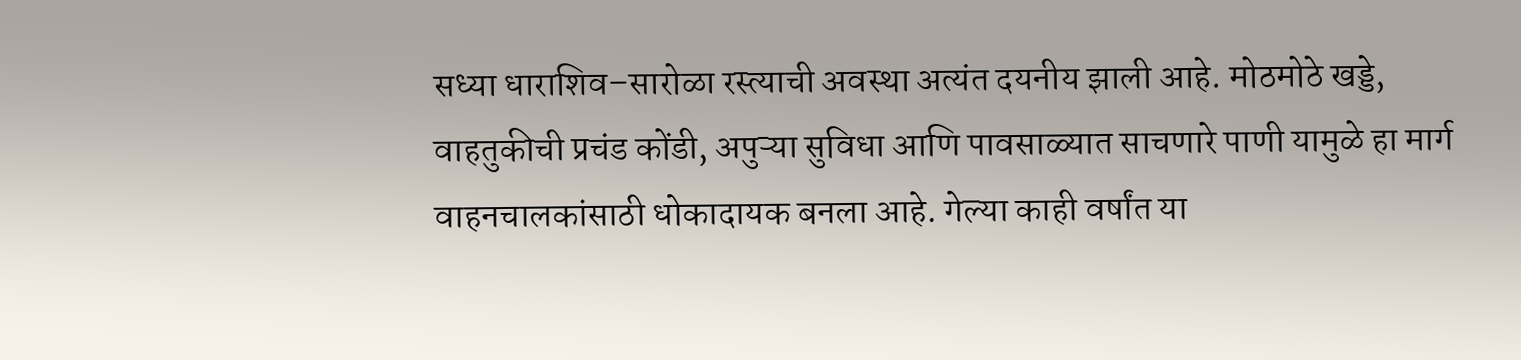सध्या धाराशिव–सारोळा रस्त्याची अवस्था अत्यंत दयनीय झाली आहे. मोठमोठे खड्डे, वाहतुकीची प्रचंड कोंडी, अपुऱ्या सुविधा आणि पावसाळ्यात साचणारे पाणी यामुळे हा मार्ग वाहनचालकांसाठी धोकादायक बनला आहे. गेल्या काही वर्षांत या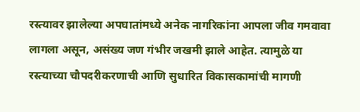रस्त्यावर झालेल्या अपघातांमध्ये अनेक नागरिकांना आपला जीव गमवावा लागला असून, असंख्य जण गंभीर जखमी झाले आहेत. त्यामुळे या रस्त्याच्या चौपदरीकरणाची आणि सुधारित विकासकामांची मागणी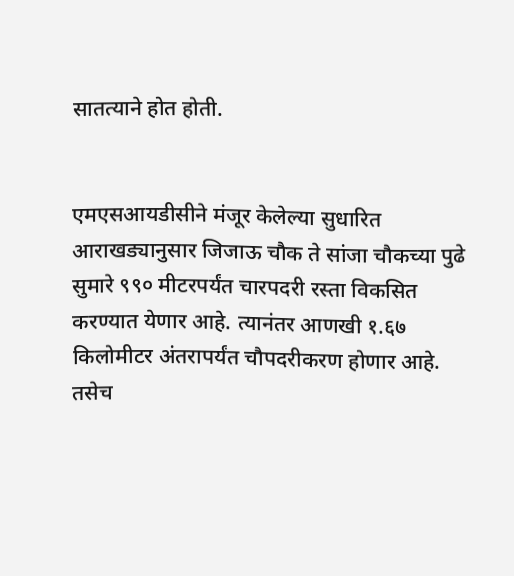सातत्याने होत होती.


एमएसआयडीसीने मंजूर केलेल्या सुधारित आराखड्यानुसार जिजाऊ चौक ते सांजा चौकच्या पुढे सुमारे ९९० मीटरपर्यंत चारपदरी रस्ता विकसित करण्यात येणार आहे. त्यानंतर आणखी १.६७ किलोमीटर अंतरापर्यंत चौपदरीकरण होणार आहे. तसेच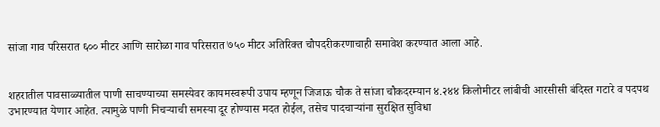सांजा गाव परिसरात ६०० मीटर आणि सारोळा गाव परिसरात ७५० मीटर अतिरिक्त चौपदरीकरणाचाही समावेश करण्यात आला आहे.


शहरातील पावसाळ्यातील पाणी साचण्याच्या समस्येवर कायमस्वरूपी उपाय म्हणून जिजाऊ चौक ते सांजा चौकदरम्यान ४.२४४ किलोमीटर लांबीची आरसीसी बंदिस्त गटारे व पदपथ उभारण्यात येणार आहेत. त्यामुळे पाणी निचऱ्याची समस्या दूर होण्यास मदत होईल, तसेच पादचाऱ्यांना सुरक्षित सुविधा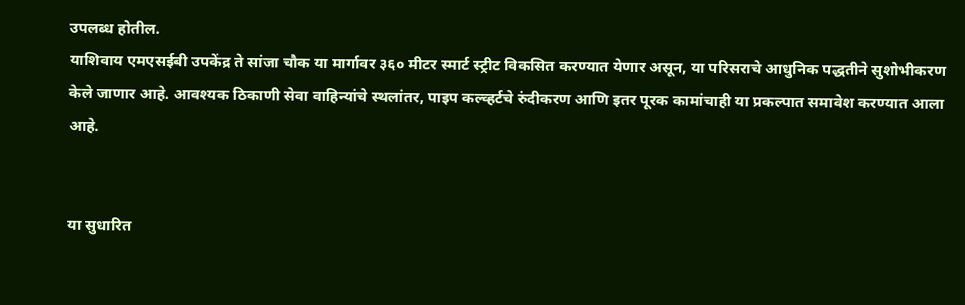उपलब्ध होतील.
याशिवाय एमएसईबी उपकेंद्र ते सांजा चौक या मार्गावर ३६० मीटर स्मार्ट स्ट्रीट विकसित करण्यात येणार असून, या परिसराचे आधुनिक पद्धतीने सुशोभीकरण केले जाणार आहे. आवश्यक ठिकाणी सेवा वाहिन्यांचे स्थलांतर, पाइप कल्व्हर्टचे रुंदीकरण आणि इतर पूरक कामांचाही या प्रकल्पात समावेश करण्यात आला आहे.


या सुधारित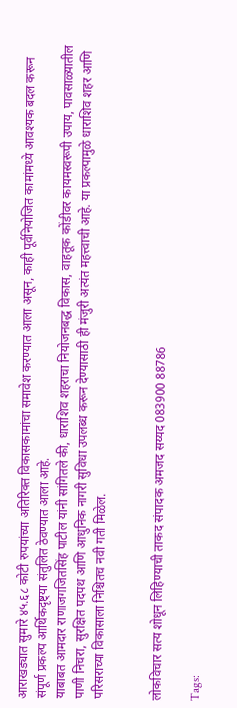आराखड्यात सुमारे ४५.६८ कोटी रुपयांच्या अतिरिक्त विकासकामांचा समावेश करण्यात आला असून, काही पूर्वनियोजित कामांमध्ये आवश्यक बदल करून संपूर्ण प्रकल्प आर्थिकदृष्ट्या संतुलित ठेवण्यात आला आहे.
याबाबत आमदार राणाजगजितसिंह पाटील यांनी सांगितले की, धाराशिव शहराचा नियोजनबद्ध विकास, वाहतूक कोंडीवर कायमस्वरूपी उपाय, पावसाळ्यातील पाणी निचरा, सुरक्षित पदपथ आणि आधुनिक नागरी सुविधा उपलब्ध करून देण्यासाठी ही मंजुरी अत्यंत महत्त्वाची आहे. या प्रकल्पामुळे धाराशिव शहर आणि परिसराच्या विकासाला निश्चितच नवी गती मिळेल.


लोकविचार सत्य शोधून लिहिण्याची ताकद संपादक अमजद सय्यद 083900 88786

Tags: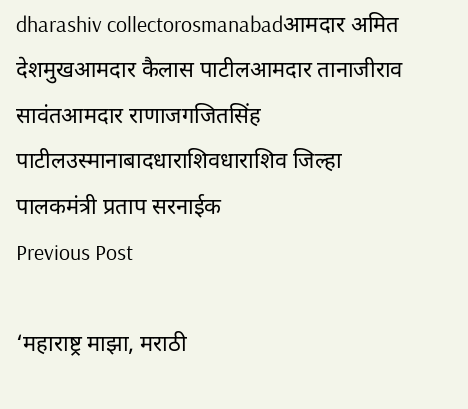dharashiv collectorosmanabadआमदार अमित देशमुखआमदार कैलास पाटीलआमदार तानाजीराव सावंतआमदार राणाजगजितसिंह पाटीलउस्मानाबादधाराशिवधाराशिव जिल्हा पालकमंत्री प्रताप सरनाईक
Previous Post

‘महाराष्ट्र माझा, मराठी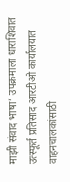माझी संवाद भाषा’ उपक्रमाला धाराशिवात उत्स्फूर्त प्रतिसाद आरटीओ कार्यालयात वाहनचालकांसाठी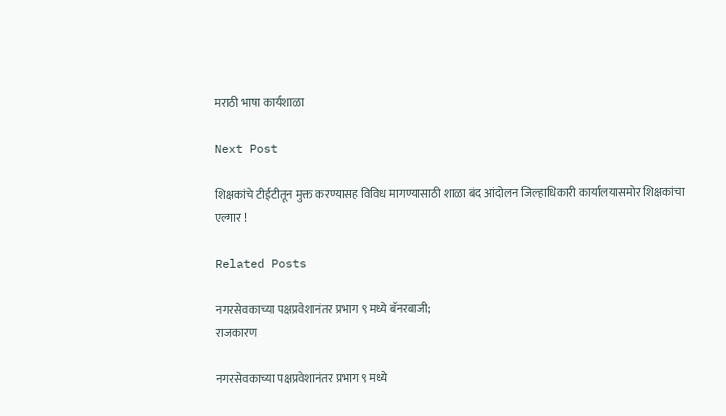मराठी भाषा कार्यशाळा

Next Post

शिक्षकांचे टीईटीतून मुक्त करण्यासह विविध मागण्यासाठी शाळा बंद आंदोलन जिल्हाधिकारी कार्यालयासमोर शिक्षकांचा एल्गार !

Related Posts

नगरसेवकाच्या पक्षप्रवेशानंतर प्रभाग ९ मध्ये बॅनरबाजी;
राजकारण

नगरसेवकाच्या पक्षप्रवेशानंतर प्रभाग ९ मध्ये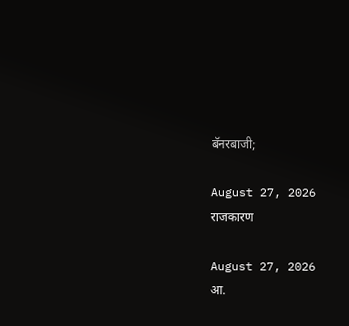बॅनरबाजी;

August 27, 2026
राजकारण

August 27, 2026
आ.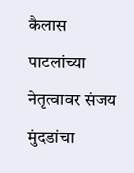कैलास पाटलांच्या नेतृत्वावर संजय मुंदडांचा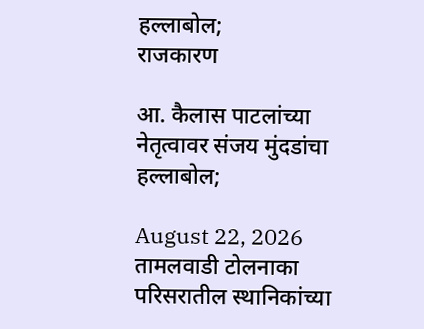हल्लाबोल;
राजकारण

आ. कैलास पाटलांच्या नेतृत्वावर संजय मुंदडांचा हल्लाबोल;

August 22, 2026
तामलवाडी टोलनाका परिसरातील स्थानिकांच्या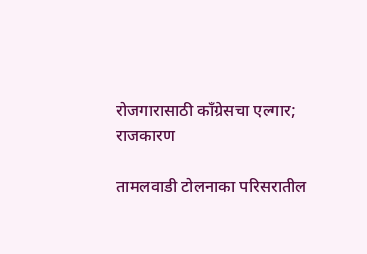रोजगारासाठी काँग्रेसचा एल्गार;
राजकारण

तामलवाडी टोलनाका परिसरातील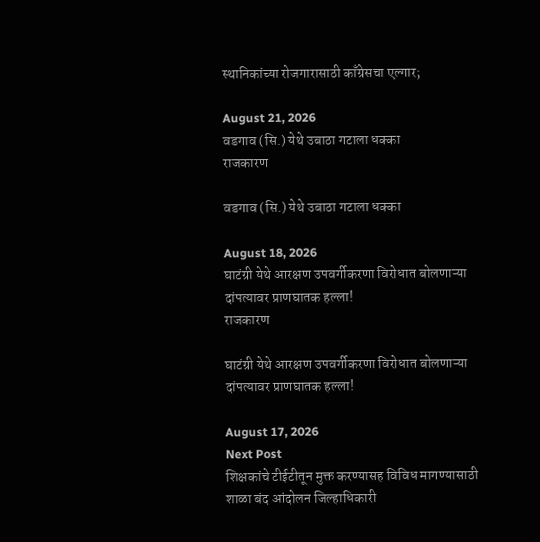स्थानिकांच्या रोजगारासाठी काँग्रेसचा एल्गार;

August 21, 2026
वडगाव (सि.) येथे उबाठा गटाला धक्का
राजकारण

वडगाव (सि.) येथे उबाठा गटाला धक्का

August 18, 2026
घाटंग्री येथे आरक्षण उपवर्गीकरणा विरोधात बोलणाऱ्या दांपत्यावर प्राणघातक हल्ला!
राजकारण

घाटंग्री येथे आरक्षण उपवर्गीकरणा विरोधात बोलणाऱ्या दांपत्यावर प्राणघातक हल्ला!

August 17, 2026
Next Post
शिक्षकांचे टीईटीतून मुक्त करण्यासह विविध मागण्यासाठी शाळा बंद आंदोलन जिल्हाधिकारी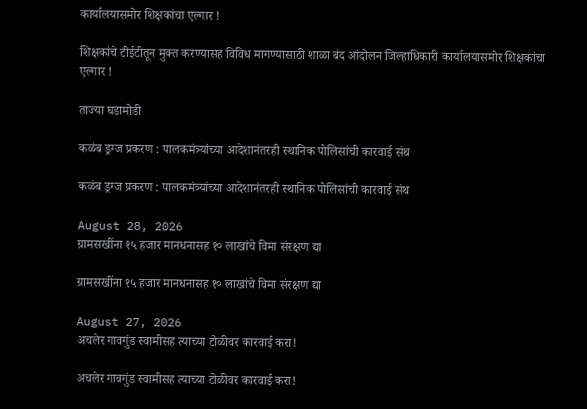कार्यालयासमोर शिक्षकांचा एल्गार !

शिक्षकांचे टीईटीतून मुक्त करण्यासह विविध मागण्यासाठी शाळा बंद आंदोलन जिल्हाधिकारी कार्यालयासमोर शिक्षकांचा एल्गार !

ताज्या घडामोडी

कळंब ड्रग्ज प्रकरण : पालकमंत्र्यांच्या आदेशानंतरही स्थानिक पोलिसांची कारवाई संथ

कळंब ड्रग्ज प्रकरण : पालकमंत्र्यांच्या आदेशानंतरही स्थानिक पोलिसांची कारवाई संथ

August 28, 2026
ग्रामसखींना १५ हजार मानधनासह १० लाखांचे विमा संरक्षण द्या

ग्रामसखींना १५ हजार मानधनासह १० लाखांचे विमा संरक्षण द्या

August 27, 2026
अचलेर गावगुंड स्वामीसह त्याच्या टोळीवर कारवाई करा!

अचलेर गावगुंड स्वामीसह त्याच्या टोळीवर कारवाई करा!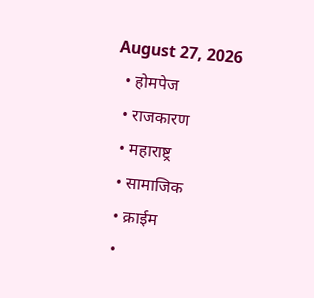August 27, 2026
  • होमपेज
  • राजकारण
  • महाराष्ट्र
  • सामाजिक
  • क्राईम
  •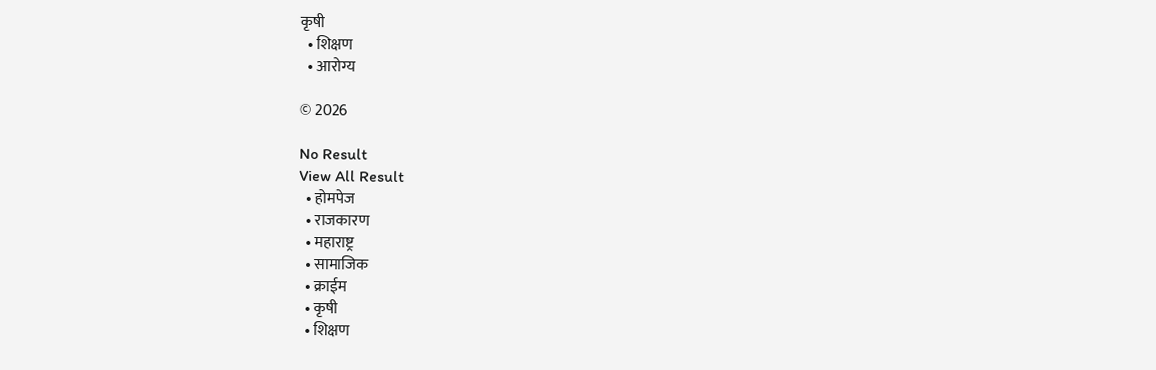कृषी
  • शिक्षण
  • आरोग्य

© 2026

No Result
View All Result
  • होमपेज
  • राजकारण
  • महाराष्ट्र
  • सामाजिक
  • क्राईम
  • कृषी
  • शिक्षण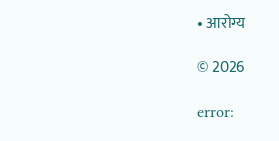• आरोग्य

© 2026

error: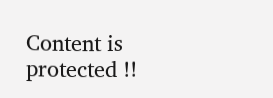Content is protected !!